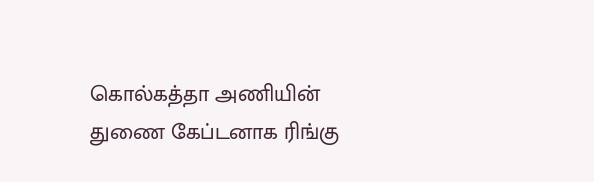கொல்கத்தா அணியின் துணை கேப்டனாக ரிங்கு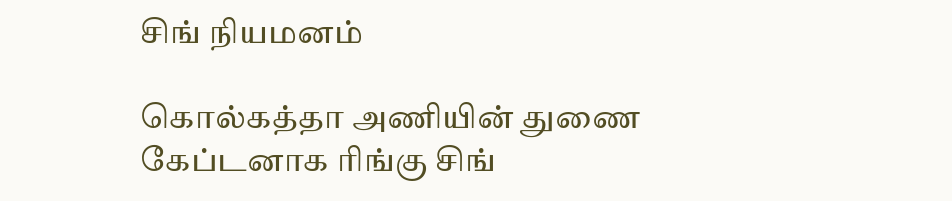சிங் நியமனம்

கொல்கத்தா அணியின் துணை கேப்டனாக ரிங்கு சிங்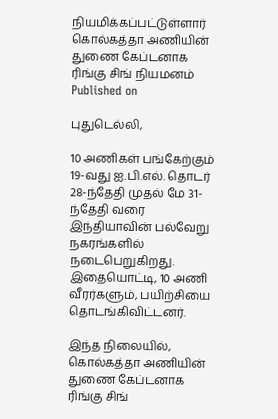நியமிக்கப்பட்டுள்ளார்
கொல்கத்தா அணியின் துணை கேப்டனாக ரிங்கு சிங் நியமனம்
Published on

புதுடெல்லி,

10 அணிகள் பங்கேற்கும் 19-வது ஐ.பி.எல். தொடர் 28-ந்தேதி முதல் மே 31-ந்தேதி வரை இந்தியாவின் பல்வேறு நகரங்களில் நடைபெறுகிறது. இதையொட்டி, 10 அணி வீரர்களும், பயிற்சியை தொடங்கிவிட்டனர்.

இந்த நிலையில், கொல்கத்தா அணியின் துணை கேப்டனாக ரிங்கு சிங்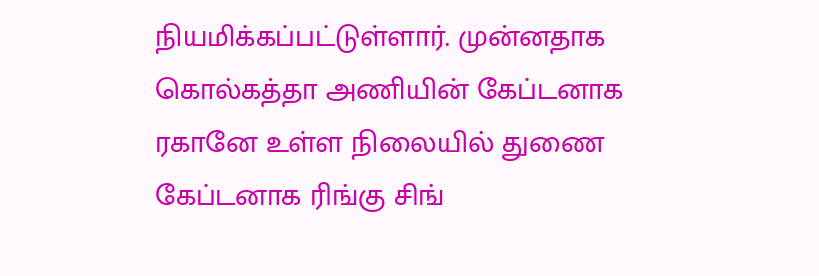நியமிக்கப்பட்டுள்ளார். முன்னதாக கொல்கத்தா அணியின் கேப்டனாக ரகானே உள்ள நிலையில் துணை கேப்டனாக ரிங்கு சிங்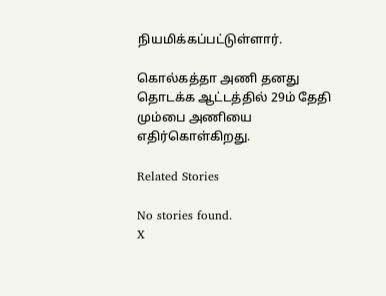நியமிக்கப்பட்டுள்ளார்.

கொல்கத்தா அணி தனது தொடக்க ஆட்டத்தில் 29ம் தேதி மும்பை அணியை எதிர்கொள்கிறது.

Related Stories

No stories found.
X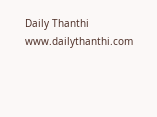Daily Thanthi
www.dailythanthi.com